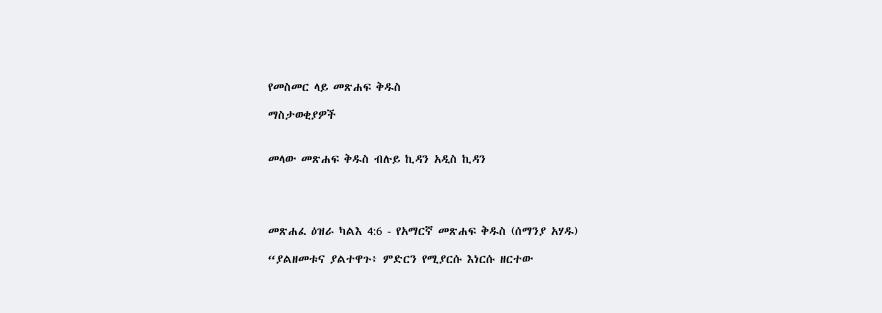የመስመር ላይ መጽሐፍ ቅዱስ

ማስታወቂያዎች


መላው መጽሐፍ ቅዱስ ብሉይ ኪዳን አዲስ ኪዳን




መጽሐፈ ዕዝራ ካልእ 4:6 - የአማርኛ መጽሐፍ ቅዱስ (ሰማንያ አሃዱ)

“ያልዘመቱና ያልተዋጉ፥ ምድርን የሚያርሱ እነርሱ ዘርተው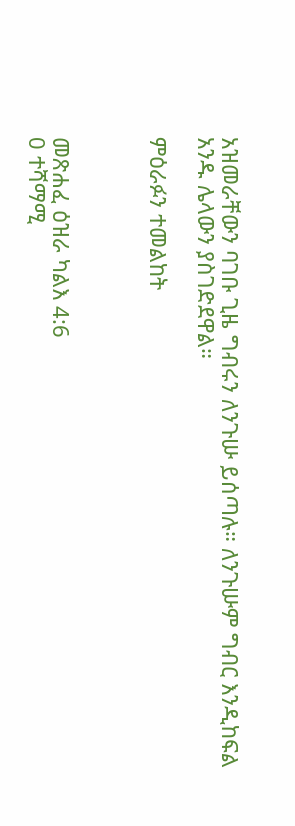አዝመራቸውን ባገቡ ጊዜ ግብሩን ለንጉሡ ይሰጣሉ። ለንጉሡም ግብር እንዲከፍል አንዱ ሌላውን ያስገድደዋል።

ምዕራፉን ተመልከት



መጽሐፈ ዕዝራ ካልእ 4:6
0 ተሻማሚ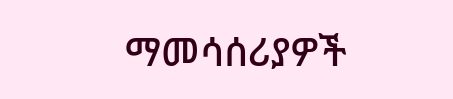ማመሳሰሪያዎች